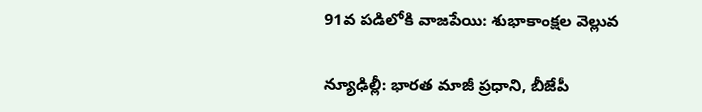91వ పడిలోకి వాజపేయి: శుభాకాంక్షల వెల్లువ

న్యూఢిల్లీ: భారత మాజీ ప్రధాని, బీజేపీ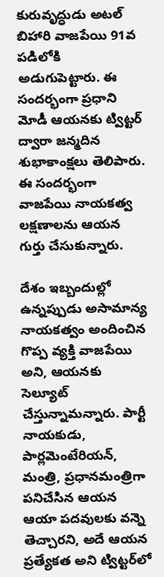కురువృద్ధుడు అటల్ బిహారి వాజపేయి 91వ పడిలోకి అడుగుపెట్టారు. ఈ సందర్భంగా ప్రధాని మోడీ ఆయనకు ట్విట్టర్ ద్వారా జన్మదిన శుభాకాంక్షలు తెలిపారు. ఈ సందర్భంగా వాజపేయి నాయకత్వ లక్షణాలను ఆయన గుర్తు చేసుకున్నారు.

దేశం ఇబ్బందుల్లో ఉన్నప్పుడు అసామాన్య నాయకత్వం అందించిన గొప్ప వ్యక్తి వాజపేయి అని, ఆయనకు సెల్యూట్ చేస్తున్నామన్నారు. పార్టీ నాయకుడు, పార్లమెంటేరియన్, మంత్రి, ప్రధానమంత్రిగా పనిచేసిన ఆయన ఆయా పదవులకు వన్నె తెచ్చారని, అదే ఆయన ప్రత్యేకత అని ట్విట్టర్‌లో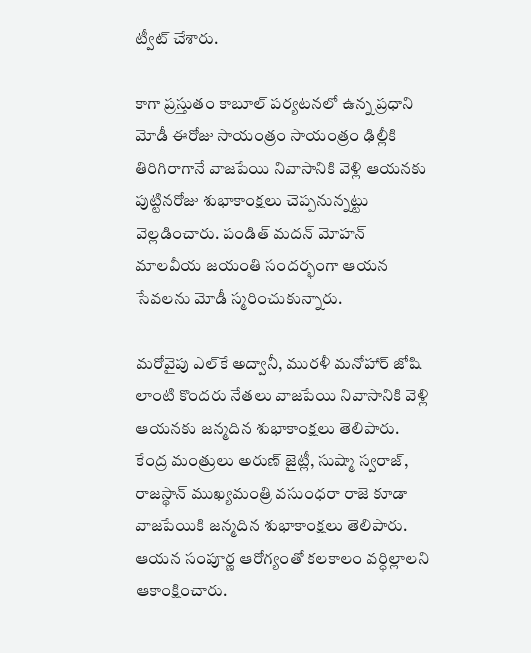ట్వీట్ చేశారు.

కాగా ప్రస్తుతం కాబూల్ పర్యటనలో ఉన్న ప్రధాని మోడీ ఈరోజు సాయంత్రం సాయంత్రం ఢిల్లీకి తిరిగిరాగానే వాజపేయి నివాసానికి వెళ్లి ఆయనకు పుట్టినరోజు శుభాకాంక్షలు చెప్పనున్నట్టు వెల్లడించారు. పండిత్ మదన్ మోహన్ మాలవీయ జయంతి సందర్భంగా ఆయన సేవలను మోడీ స్మరించుకున్నారు.

మరోవైపు ఎల్‌కే అద్వానీ, మురళీ మనోహార్ జోషి లాంటి కొందరు నేతలు వాజపేయి నివాసానికి వెళ్లి ఆయనకు జన్మదిన శుభాకాంక్షలు తెలిపారు. కేంద్ర మంత్రులు అరుణ్ జైట్లీ, సుష్మా స్వరాజ్, రాజస్థాన్ ముఖ్యమంత్రి వసుంధరా రాజె కూడా వాజపేయికి జన్మదిన శుభాకాంక్షలు తెలిపారు. ఆయన సంపూర్ణ ఆరోగ్యంతో కలకాలం వర్ధిల్లాలని ఆకాంక్షించారు.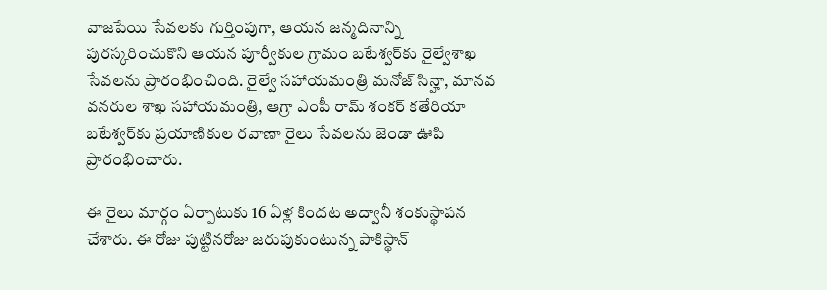వాజపేయి సేవలకు గుర్తింపుగా, ఆయన జన్మదినాన్ని పురస్కరించుకొని ఆయన పూర్వీకుల గ్రామం బటేశ్వర్‌కు రైల్వేశాఖ సేవలను ప్రారంభించింది. రైల్వే సహాయమంత్రి మనోజ్ సిన్హా, మానవ వనరుల శాఖ సహాయమంత్రి, ఆగ్రా ఎంపీ రామ్ శంకర్ కతేరియా బటేశ్వర్‌కు ప్రయాణికుల రవాణా రైలు సేవలను జెండా ఊపి ప్రారంభించారు.

ఈ రైలు మార్గం ఏర్పాటుకు 16 ఏళ్ల కిందట అద్వానీ శంకుస్థాపన చేశారు. ఈ రోజు పుట్టినరోజు జరుపుకుంటున్న పాకిస్థాన్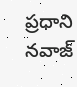ప్రధాని నవాజ్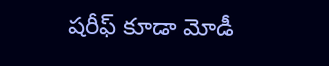షరీఫ్ కూడా మోడీ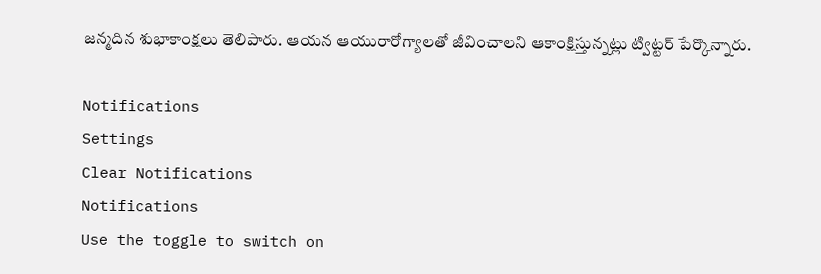జన్మదిన శుభాకాంక్షలు తెలిపారు. ఆయన ఆయురారోగ్యాలతో జీవించాలని ఆకాంక్షిస్తున్నట్లు ట్విట్టర్ పేర్కొన్నారు.

Notifications
Settings
Clear Notifications
Notifications
Use the toggle to switch on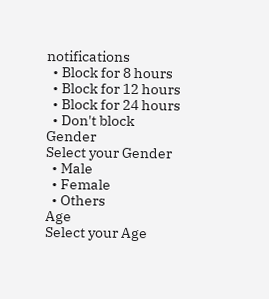notifications
  • Block for 8 hours
  • Block for 12 hours
  • Block for 24 hours
  • Don't block
Gender
Select your Gender
  • Male
  • Female
  • Others
Age
Select your Age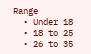Range
  • Under 18
  • 18 to 25
  • 26 to 35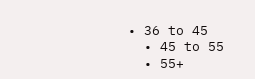• 36 to 45
  • 45 to 55
  • 55+